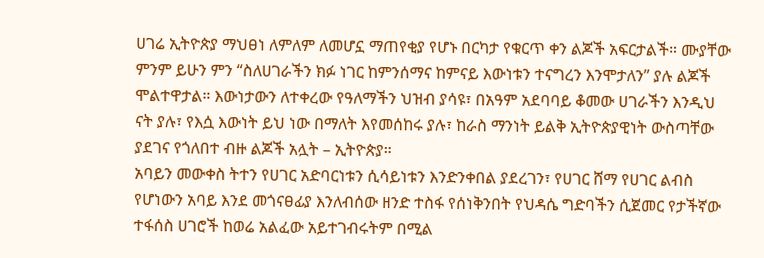ሀገሬ ኢትዮጵያ ማህፀነ ለምለም ለመሆኗ ማጠየቂያ የሆኑ በርካታ የቁርጥ ቀን ልጆች አፍርታልች። ሙያቸው ምንም ይሁን ምን “ስለሀገራችን ክፉ ነገር ከምንሰማና ከምናይ እውነቱን ተናግረን እንሞታለን” ያሉ ልጆች ሞልተዋታል። እውነታውን ለተቀረው የዓለማችን ህዝብ ያሳዩ፣ በአዓም አደባባይ ቆመው ሀገራችን እንዲህ ናት ያሉ፣ የእሷ እውነት ይህ ነው በማለት እየመሰከሩ ያሉ፣ ከራስ ማንነት ይልቅ ኢትዮጵያዊነት ውስጣቸው ያደገና የጎለበተ ብዙ ልጆች አሏት – ኢትዮጵያ።
አባይን መውቀስ ትተን የሀገር አድባርነቱን ሲሳይነቱን እንድንቀበል ያደረገን፣ የሀገር ሸማ የሀገር ልብስ የሆነውን አባይ እንደ መጎናፀፊያ እንለብሰው ዘንድ ተስፋ የሰነቅንበት የህዳሴ ግድባችን ሲጀመር የታችኛው ተፋሰስ ሀገሮች ከወሬ አልፈው አይተገብሩትም በሚል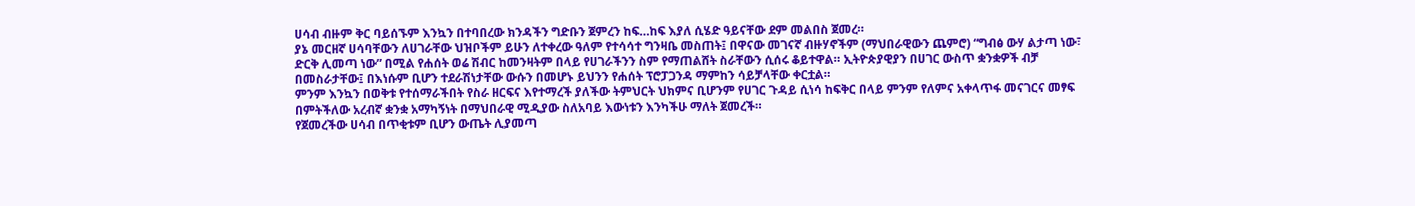ሀሳብ ብዙም ቅር ባይሰኙም እንኳን በተባበረው ክንዳችን ግድቡን ጀምረን ከፍ…ከፍ እያለ ሲሄድ ዓይናቸው ደም መልበስ ጀመረ።
ያኔ መርዘኛ ሀሳባቸውን ለሀገራቸው ህዝቦችም ይሁን ለተቀረው ዓለም የተሳሳተ ግንዛቤ መስጠት፤ በዋናው መገናኛ ብዙሃኖችም (ማህበራዊውን ጨምሮ) “ግብፅ ውሃ ልታጣ ነው፣ ድርቅ ሊመጣ ነው” በሚል የሐሰት ወሬ ሽብር ከመንዛትም በላይ የሀገራችንን ስም የማጠልሸት ስራቸውን ሲሰሩ ቆይተዋል። ኢትዮጵያዊያን በሀገር ውስጥ ቋንቋዎች ብቻ በመስራታቸው፤ በእነሱም ቢሆን ተደራሽነታቸው ውሱን በመሆኑ ይህንን የሐሰት ፕሮፓጋንዳ ማምከን ሳይቻላቸው ቀርቷል።
ምንም እንኳን በወቅቱ የተሰማራችበት የስራ ዘርፍና እየተማረች ያለችው ትምህርት ህክምና ቢሆንም የሀገር ጉዳይ ሲነሳ ከፍቅር በላይ ምንም የለምና አቀላጥፋ መናገርና መፃፍ በምትችለው አረብኛ ቋንቋ አማካኝነት በማህበራዊ ሚዲያው ስለአባይ እውነቱን እንካችሁ ማለት ጀመረች።
የጀመረችው ሀሳብ በጥቂቱም ቢሆን ውጤት ሊያመጣ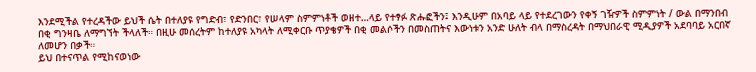እንደሚችል የተረዳችው ይህች ሴት በተለያዩ የግድብ፣ የድንበር፣ የሠላም ስምምነቶች ወዘተ…ላይ የተፃፉ ጽሑፎችን፤ እንዲሁም በአባይ ላይ የተደረገውን የቀኝ ገዥዎች ስምምነት / ውል በማንበብ በቂ ግንዛቤ ለማግኘት ችላለች። በዚሁ መሰረትም ከተለያዩ አካላት ለሚቀርቡ ጥያቄዎች በቂ መልሶችን በመስጠትና እውነቱን አንድ ሁለት ብላ በማስረዳት በማህበራዊ ሚዲያዎች አደባባይ አርበኛ ለመሆን በቃች።
ይህ በተናጥል የሚከናወነው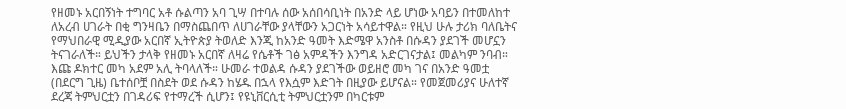የዘመኑ አርበኝነት ተግባር አቶ ሱልጣን አባ ጊሣ በተባሉ ሰው አሰበሳቢነት በአንድ ላይ ሆነው አባይን በተመለከተ ለአረብ ሀገራት በቂ ግንዛቤን በማስጨበጥ ለሀገራቸው ያላቸውን አጋርነት አሳይተዋል። የዚህ ሁሉ ታሪክ ባለቤትና የማህበራዊ ሚዲያው አርበኛ ኢትዮጵያ ትወለድ እንጂ ከአንድ ዓመት እድሜዋ አንስቶ በሱዳን ያደገች መሆኗን ትናገራለች። ይህችን ታላቅ የዘመኑ አርበኛ ለዛሬ የሴቶች ገፅ አምዳችን እንግዳ አድርገናታል፤ መልካም ንባብ።
እጩ ዶክተር መካ አደም አሊ ትባላለች። ሁመራ ተወልዳ ሱዳን ያደገችው ወይዘሮ መካ ገና በአንድ ዓመቷ (በደርግ ጊዜ) ቤተሰቦቿ በስደት ወደ ሱዳን ከሄዱ በኋላ የእሷም እድገት በዚያው ይሆናል። የመጀመሪያና ሁለተኛ ደረጃ ትምህርቷን በገዳሪፍ የተማረች ሲሆን፤ የዩኒቨርሲቲ ትምህርቷንም በካርቱም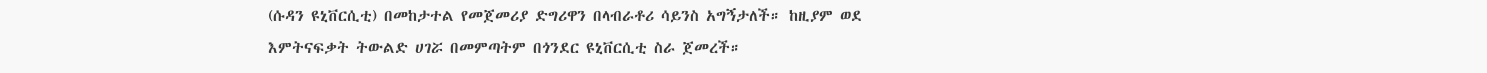(ሱዳን ዩኒቨርሲቲ) በመከታተል የመጀመሪያ ድግሪዋን በላብራቶሪ ሳይንስ አግኝታለች። ከዚያም ወደ እምትናፍቃት ትውልድ ሀገሯ በመምጣትም በጎንደር ዩኒቨርሲቲ ስራ ጀመረች።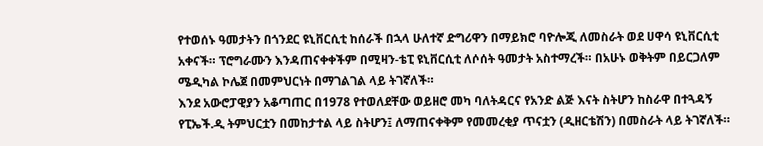የተወሰኑ ዓመታትን በጎንደር ዩኒቨርሲቲ ከሰራች በኋላ ሁለተኛ ድግሪዋን በማይክሮ ባዮሎጂ ለመስራት ወደ ሀዋሳ ዩኒቨርሲቲ አቀናች። ፕሮግራሙን እንዳጠናቀቀችም በሚዛን-ቴፒ ዩኒቨርሲቲ ለሶሰት ዓመታት አስተማረች። በአሁኑ ወቅትም በይርጋለም ሜዲካል ኮሌጀ በመምህርነት በማገልገል ላይ ትገኛለች።
እንደ አውሮፓዊያን አቆጣጠር በ1978 የተወለደቸው ወይዘሮ መካ ባለትዳርና የአንድ ልጅ እናት ስትሆን ከስራዋ በተጓዳኝ የፒኤች.ዲ ትምህርቷን በመከታተል ላይ ስትሆን፤ ለማጠናቀቅም የመመረቂያ ጥናቷን (ዲዘርቴሽን) በመስራት ላይ ትገኛለች።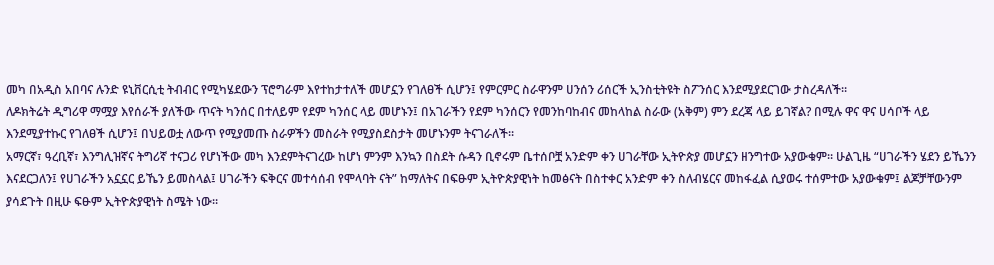መካ በአዲስ አበባና ሉንድ ዩኒቨርሲቲ ትብብር የሚካሄደውን ፕሮግራም እየተከታተለች መሆኗን የገለፀች ሲሆን፤ የምርምር ስራዋንም ሀንሰን ሪሰርች ኢንስቲትዩት ስፖንሰር እንደሚያደርገው ታስረዳለች።
ለዶክትሬት ዲግሪዋ ማሟያ እየሰራች ያለችው ጥናት ካንሰር በተለይም የደም ካንሰር ላይ መሆኑን፤ በአገራችን የደም ካንሰርን የመንከባከብና መከላከል ስራው (አቅም) ምን ደረጃ ላይ ይገኛል? በሚሉ ዋና ዋና ሀሳቦች ላይ እንደሚያተኩር የገለፀች ሲሆን፤ በህይወቷ ለውጥ የሚያመጡ ስራዎችን መስራት የሚያስደስታት መሆኑንም ትናገራለች።
አማርኛ፣ ዓረቢኛ፣ እንግሊዝኛና ትግሪኛ ተናጋሪ የሆነችው መካ እንደምትናገረው ከሆነ ምንም እንኳን በስደት ሱዳን ቢኖሩም ቤተሰቦቿ አንድም ቀን ሀገራቸው ኢትዮጵያ መሆኗን ዘንግተው አያውቁም። ሁልጊዜ “ሀገራችን ሄደን ይኼንን እናደርጋለን፤ የሀገራችን አኗኗር ይኼን ይመስላል፤ ሀገራችን ፍቅርና መተሳሰብ የሞላባት ናት” ከማለትና በፍፁም ኢትዮጵያዊነት ከመፅናት በስተቀር አንድም ቀን ስለብሄርና መከፋፈል ሲያወሩ ተሰምተው አያውቁም፤ ልጆቻቸውንም ያሳደጉት በዚሁ ፍፁም ኢትዮጵያዊነት ስሜት ነው።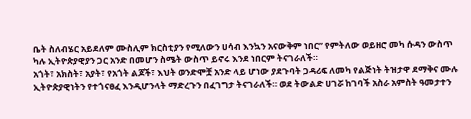ቤት ስለብሄር አይደለም ሙስሊም ክርስቲያን የሚለውን ሀሳብ እንኳን አናውቅም ነበር” የምትለው ወይዘሮ መካ ሱዳን ውስጥ ካሉ ኢትዮጵያዊያን ጋር አንድ በመሆን ስሜት ውስጥ ይኖሩ እንደ ነበርም ትናገራለች።
አጎት፣ አክስት፣ አያት፣ የአጎት ልጆች፣ እህት ወንድሞቿ አንድ ላይ ሆነው ያደጉባት ጋዳሪፍ ለመካ የልጅነት ትዝታዋ ደማቅና ሙሉ ኢትዮጵያዊነትን የተጎናፀፈ እንዲሆንላት ማድረጉን በፈገግታ ትናገራለች። ወደ ትውልድ ሀገሯ ከገባች አስራ አምስት ዓመታተን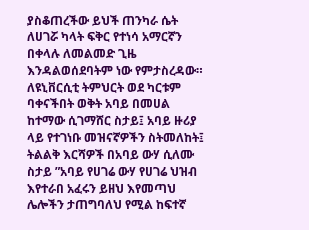ያስቆጠረችው ይህች ጠንካራ ሴት ለሀገሯ ካላት ፍቅር የተነሳ አማርኛን በቀላሉ ለመልመድ ጊዜ እንዳልወሰደባትም ነው የምታስረዳው።
ለዩኒቨርሲቲ ትምህርት ወደ ካርቱም ባቀናችበት ወቅት አባይ በመሀል ከተማው ሲገማሸር ስታይ፤ አባይ ዙሪያ ላይ የተገነቡ መዝናኛዎችን ስትመለከት፤ ትልልቅ እርሻዎች በአባይ ውሃ ሲለሙ ስታይ ”አባይ የሀገሬ ውሃ የሀገሬ ህዝብ እየተራበ አፈሩን ይዘህ እየመጣህ ሌሎችን ታጠግባለህ የሚል ከፍተኛ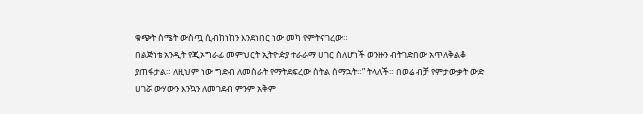ቁጭት ስሜት ውስጧ ሲብከነከን እንደነበር ነው መካ የምትናገረው።
በልጅነቴ አንዲት የጂኦግራፊ መምህርት ኢትዮዽያ ተራራማ ሀገር ስለሆነች ወንዙን ብትገድበው አጥለቅልቆ ያጠፋታል። ለዚህም ነው ግድብ ለመስራት የማትደፍረው ስትል ሰማኋት።” ትላለች። በወሬ ብቻ የምታውቃት ውድ ሀገሯ ውሃውን እንኳን ለመገደብ ምንም አቅም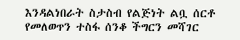እንዳልነበራት ስታስብ የልጅነት ልቧ ሰርቶ የመለወጥን ተስፋ ሰንቆ ችግርን መሻገር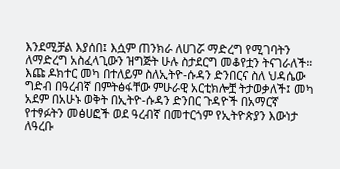እንደሚቻል እያሰበ፤ እሷም ጠንክራ ለሀገሯ ማድረግ የሚገባትን ለማድረግ አስፈላጊውን ዝግጅት ሁሉ ስታደርግ መቆየቷን ትናገራለች።
እጩ ዶክተር መካ በተለይም ስለኢትዮ-ሱዳን ድንበርና ስለ ህዳሴው ግድብ በዓረብኛ በምትፅፋቸው ምሁራዊ አርቲክሎቿ ትታወቃለች፤ መካ አደም በአሁኑ ወቅት በኢትዮ-ሱዳን ድንበር ጉዳዮች በአማርኛ የተፃፉትን መፅሀፎች ወደ ዓረብኛ በመተርጎም የኢትዮጵያን እውነታ ለዓረቡ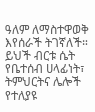ዓለም ለማስተዋወቅ እየሰራች ትገኛለች። ይህች ብርቱ ሴት የቤተሰብ ሀላፊነት፣ ትምህርትና ሌሎች የተለያዩ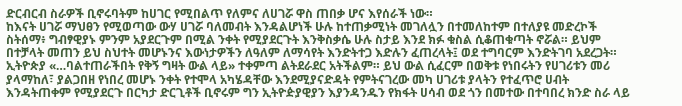ድርብርብ ስራዎች ቢኖሩባትም ከሀገር የሚበልጥ የለምና ለሀገሯ ዋስ ጠበቃ ሆና እየሰራች ነው።
ከእናት ሀገሯ ማህፀን የሚወጣው ውሃ ሀገሯ ባለመብት እንዳልሆነች ሁሉ ከተጠቃሚነት መገለሏን በተመለከተም በተለያዩ መድረኮች ስትሰማ፥ ግብፃዊያኑ ምንም አያደርጉም በሚል ንቀት የሚያደርጉት እንቅስቃሴ ሁሉ ስታይ እንደ ክፉ ቁስል ሲቆጠቁጣት ኖሯል። ይህም በተቻላት መጠን ይህ ስህተት መሆኑንና እውነታዎችን ለዓለም ለማሳየት እንድትተጋ እድሉን ፈጠረላት፤ ወደ ተግባርም እንድትገባ አደረጋት።
ኢትዮጵያ «…ባልተጠራችበት የቅኝ ግዛት ውል ላይ» ተቀምጣ ልትደራደር አትችልም። ይህ ውል ሲፈርም በወቅቱ የነበሩትን የሀገሪቱን መሪ ያላማከለ፣ ያልጋበዘ የነበረ መሆኑ ንቀት የተሞላ አካሄዳቸው እንደሚያናድዳት የምትናገረው መካ ሀገሪቱ ያላትን የተፈጥሮ ሀብት እንዳትጠቀም የሚያደርጉ በርካታ ድርጊቶች ቢኖሩም ግን ኢትዮዽያዊያን እያንዳንዱን የክፋት ሀሳብ ወደ ጎን በመተው በተባበረ ክንድ ስራ ላይ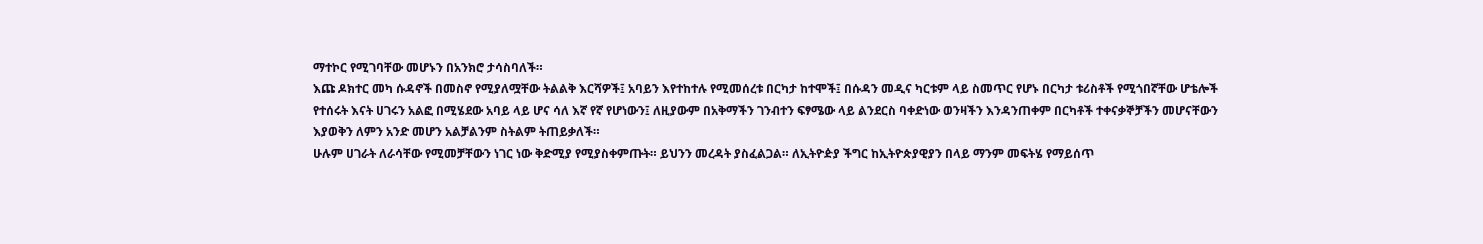ማተኮር የሚገባቸው መሆኑን በአንክሮ ታሳስባለች።
እጩ ዶክተር መካ ሱዳኖች በመስኖ የሚያለሟቸው ትልልቅ እርሻዎች፤ አባይን እየተከተሉ የሚመሰረቱ በርካታ ከተሞች፤ በሱዳን መዲና ካርቱም ላይ ስመጥር የሆኑ በርካታ ቱሪስቶች የሚጎበኛቸው ሆቴሎች የተሰሩት እናት ሀገሩን አልፎ በሚሄደው አባይ ላይ ሆና ሳለ እኛ የኛ የሆነውን፤ ለዚያውም በአቅማችን ገንብተን ፍፃሜው ላይ ልንደርስ ባቀድነው ወንዛችን እንዳንጠቀም በርካቶች ተቀናቃኞቻችን መሆናቸውን እያወቅን ለምን አንድ መሆን አልቻልንም ስትልም ትጠይቃለች።
ሁሉም ሀገራት ለራሳቸው የሚመቻቸውን ነገር ነው ቅድሚያ የሚያስቀምጡት። ይህንን መረዳት ያስፈልጋል። ለኢትዮዽያ ችግር ከኢትዮጵያዊያን በላይ ማንም መፍትሄ የማይሰጥ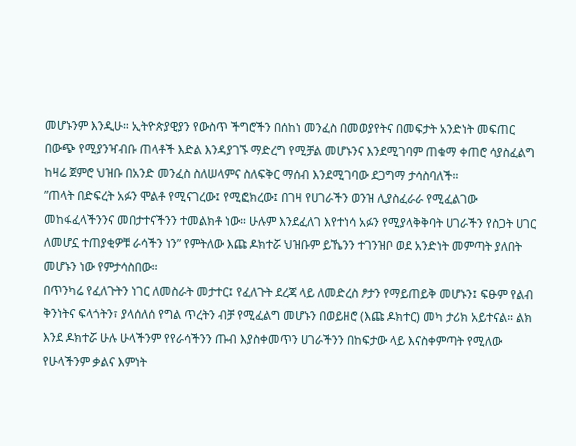መሆኑንም እንዲሁ። ኢትዮጵያዊያን የውስጥ ችግሮችን በሰከነ መንፈስ በመወያየትና በመፍታት አንድነት መፍጠር በውጭ የሚያንዣብቡ ጠላቶች እድል እንዳያገኙ ማድረግ የሚቻል መሆኑንና እንደሚገባም ጠቁማ ቀጠሮ ሳያስፈልግ ከዛሬ ጀምሮ ህዝቡ በአንድ መንፈስ ስለሠላምና ስለፍቅር ማሰብ እንደሚገባው ደጋግማ ታሳስባለች።
”ጠላት በድፍረት አፉን ሞልቶ የሚናገረው፤ የሚፎክረው፤ በገዛ የሀገራችን ወንዝ ሊያስፈራራ የሚፈልገው መከፋፈላችንንና መበታተናችንን ተመልክቶ ነው። ሁሉም እንደፈለገ እየተነሳ አፉን የሚያላቅቅባት ሀገራችን የስጋት ሀገር ለመሆኗ ተጠያቂዎቹ ራሳችን ነን” የምትለው እጩ ዶክተሯ ህዝቡም ይኼንን ተገንዝቦ ወደ አንድነት መምጣት ያለበት መሆኑን ነው የምታሳስበው።
በጥንካሬ የፈለጉትን ነገር ለመስራት መታተር፤ የፈለጉት ደረጃ ላይ ለመድረስ ፆታን የማይጠይቅ መሆኑን፤ ፍፁም የልብ ቅንነትና ፍላጎትን፣ ያላሰለሰ የግል ጥረትን ብቻ የሚፈልግ መሆኑን በወይዘሮ (እጩ ዶክተር) መካ ታሪክ አይተናል። ልክ እንደ ዶክተሯ ሁሉ ሁላችንም የየራሳችንን ጡብ እያስቀመጥን ሀገራችንን በከፍታው ላይ እናስቀምጣት የሚለው የሁላችንም ቃልና እምነት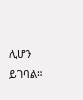ሊሆን ይገባል።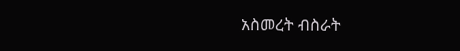አስመረት ብስራት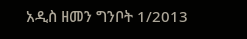አዲስ ዘመን ግንቦት 1/2013